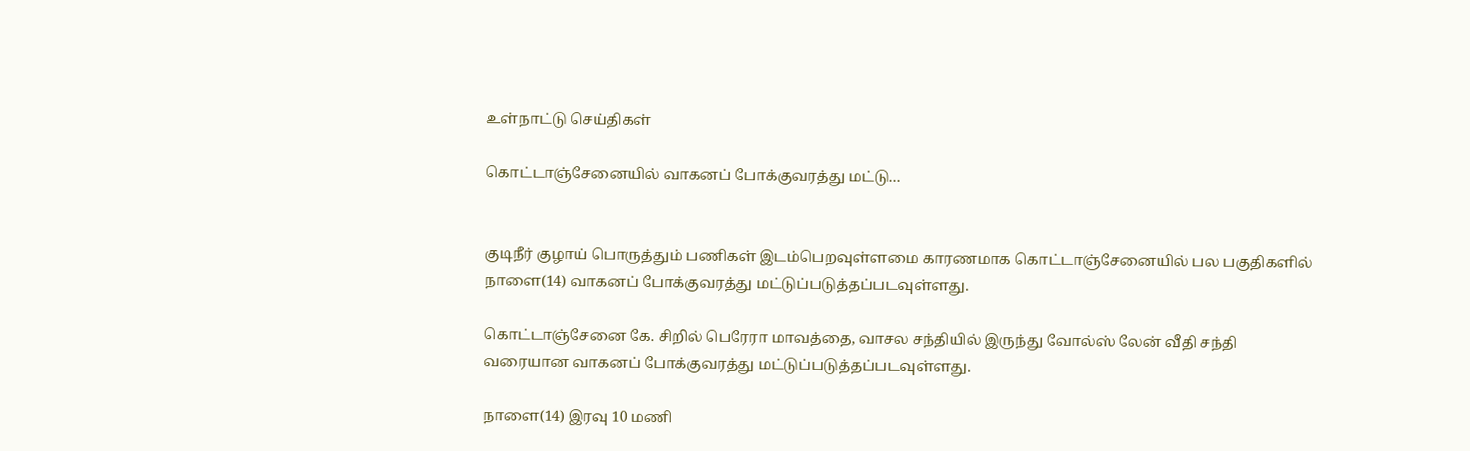உள்நாட்டு செய்திகள்

கொட்டாஞ்சேனையில் வாகனப் போக்குவரத்து மட்டு…


குடிநீர் குழாய் பொருத்தும் பணிகள் இடம்பெறவுள்ளமை காரணமாக கொட்டாஞ்சேனையில் பல பகுதிகளில் நாளை(14) வாகனப் போக்குவரத்து மட்டுப்படுத்தப்படவுள்ளது.

கொட்டாஞ்சேனை கே. சிறில் பெரேரா மாவத்தை, வாசல சந்தியில் இருந்து வோல்ஸ் லேன் வீதி சந்தி வரையான வாகனப் போக்குவரத்து மட்டுப்படுத்தப்படவுள்ளது.

நாளை(14) இரவு 10 மணி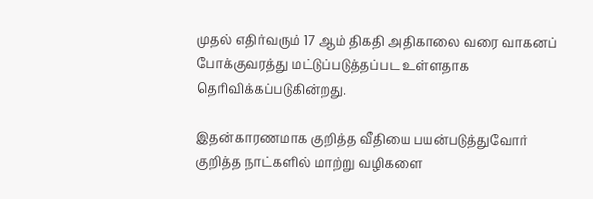முதல் எதிர்வரும் 17 ஆம் திகதி அதிகாலை வரை வாகனப் போக்குவரத்து மட்டுப்படுத்தப்பட உள்ளதாக தெரிவிக்கப்படுகின்றது.

இதன்காரணமாக குறித்த வீதியை பயன்படுத்துவோர் குறித்த நாட்களில் மாற்று வழிகளை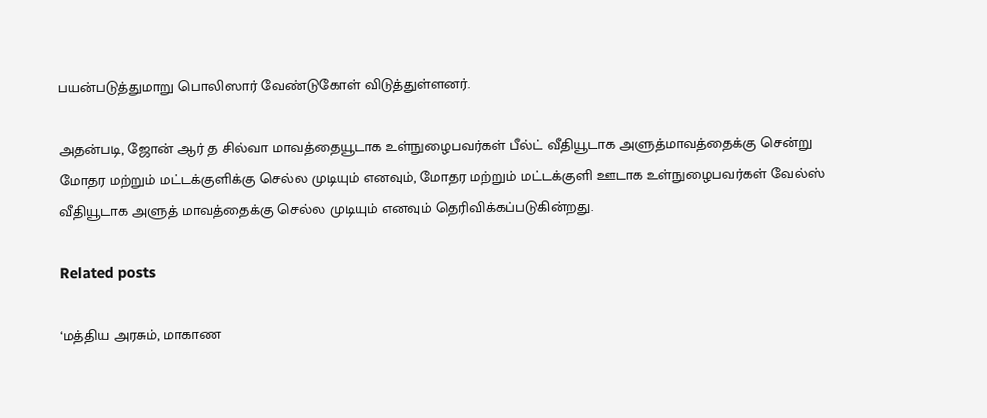பயன்படுத்துமாறு பொலிஸார் வேண்டுகோள் விடுத்துள்ளனர்.

அதன்படி, ஜோன் ஆர் த சில்வா மாவத்தையூடாக உள்நுழைபவர்கள் பீல்ட் வீதியூடாக அளுத்மாவத்தைக்கு சென்று மோதர மற்றும் மட்டக்குளிக்கு செல்ல முடியும் எனவும், மோதர மற்றும் மட்டக்குளி ஊடாக உள்நுழைபவர்கள் வேல்ஸ் வீதியூடாக அளுத் மாவத்தைக்கு செல்ல முடியும் எனவும் தெரிவிக்கப்படுகின்றது.

Related posts

‘மத்திய அரசும், மாகாண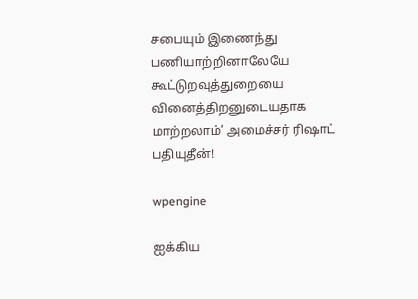சபையும் இணைந்து பணியாற்றினாலேயே கூட்டுறவுத்துறையை வினைத்திறனுடையதாக மாற்றலாம்’ அமைச்சர் ரிஷாட் பதியுதீன்!

wpengine

ஐக்கிய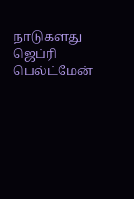நாடுகளது ஜெப்ரி பெல்ட்மேன்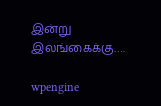இன்று இலங்கைக்கு….

wpengine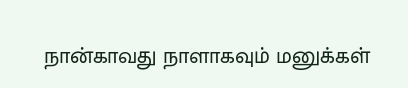நான்காவது நாளாகவும் மனுக்கள்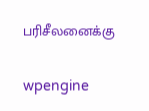பரிசீலனைக்கு

wpengine